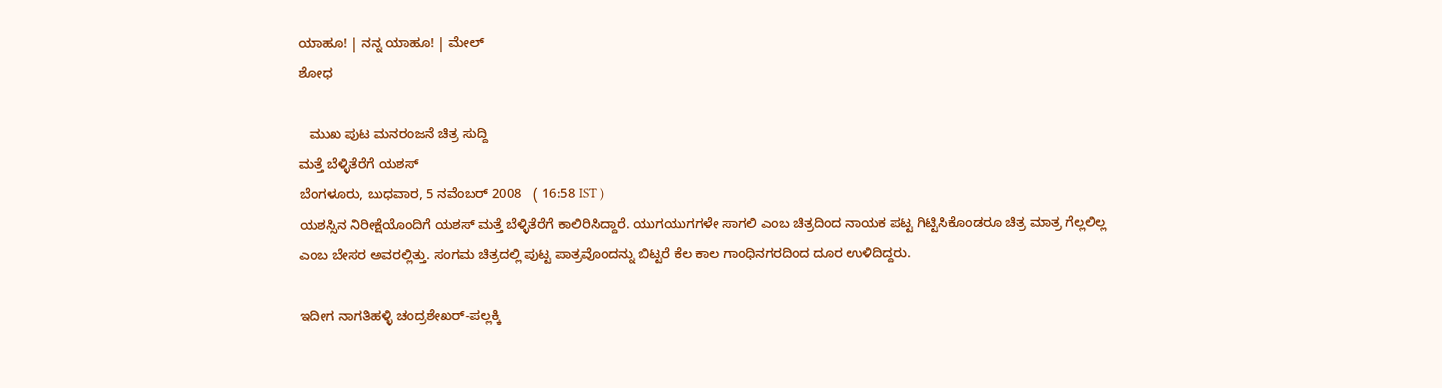ಯಾಹೂ! | ನನ್ನ ಯಾಹೂ! | ಮೇಲ್
ಶೋಧ

   ಮುಖ ಪುಟ ಮನರಂಜನೆ ಚಿತ್ರ ಸುದ್ದಿ
ಮತ್ತೆ ಬೆಳ್ಳಿತೆರೆಗೆ ಯಶಸ್
ಬೆಂಗಳೂರು, ಬುಧವಾರ, 5 ನವೆಂಬರ್ 2008   ( 16:58 IST )
ಯಶಸ್ಸಿನ ನಿರೀಕ್ಷೆಯೊಂದಿಗೆ ಯಶಸ್ ಮತ್ತೆ ಬೆಳ್ಳಿತೆರೆಗೆ ಕಾಲಿರಿಸಿದ್ದಾರೆ. ಯುಗಯುಗಗಳೇ ಸಾಗಲಿ ಎಂಬ ಚಿತ್ರದಿಂದ ನಾಯಕ ಪಟ್ಟ ಗಿಟ್ಟಿಸಿಕೊಂಡರೂ ಚಿತ್ರ ಮಾತ್ರ ಗೆಲ್ಲಲಿಲ್ಲ ಎಂಬ ಬೇಸರ ಅವರಲ್ಲಿತ್ತು. ಸಂಗಮ ಚಿತ್ರದಲ್ಲಿ ಪುಟ್ಟ ಪಾತ್ರವೊಂದನ್ನು ಬಿಟ್ಟರೆ ಕೆಲ ಕಾಲ ಗಾಂಧಿನಗರದಿಂದ ದೂರ ಉಳಿದಿದ್ದರು.

ಇದೀಗ ನಾಗತಿಹಳ್ಳಿ ಚಂದ್ರಶೇಖರ್-ಪಲ್ಲಕ್ಕಿ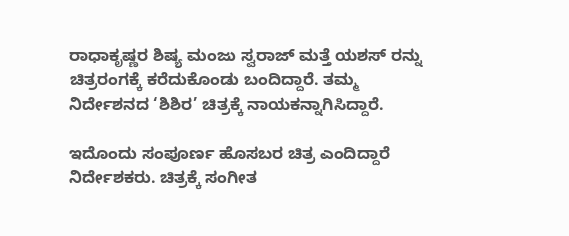ರಾಧಾಕೃಷ್ಣರ ಶಿಷ್ಯ ಮಂಜು ಸ್ವರಾಜ್ ಮತ್ತೆ ಯಶಸ್ ರನ್ನು ಚಿತ್ರರಂಗಕ್ಕೆ ಕರೆದುಕೊಂಡು ಬಂದಿದ್ದಾರೆ. ತಮ್ಮ ನಿರ್ದೇಶನದ ‘ಶಿಶಿರ’ ಚಿತ್ರಕ್ಕೆ ನಾಯಕನ್ನಾಗಿಸಿದ್ದಾರೆ.

ಇದೊಂದು ಸಂಪೂರ್ಣ ಹೊಸಬರ ಚಿತ್ರ ಎಂದಿದ್ದಾರೆ ನಿರ್ದೇಶಕರು. ಚಿತ್ರಕ್ಕೆ ಸಂಗೀತ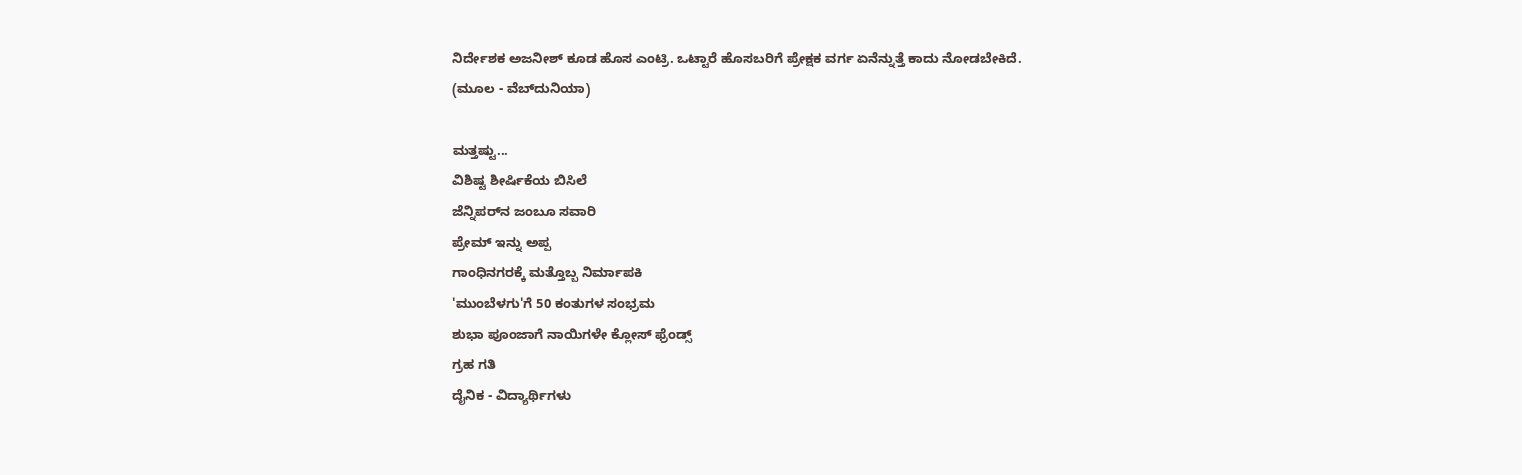ನಿರ್ದೇಶಕ ಅಜನೀಶ್ ಕೂಡ ಹೊಸ ಎಂಟ್ರಿ. ಒಟ್ಟಾರೆ ಹೊಸಬರಿಗೆ ಪ್ರೇಕ್ಷಕ ವರ್ಗ ಏನೆನ್ನುತ್ತೆ ಕಾದು ನೋಡಬೇಕಿದೆ.
(ಮೂಲ - ವೆಬ್‌ದುನಿಯಾ)

ಮತ್ತಷ್ಟು...
ವಿಶಿಷ್ಟ ಶೀರ್ಷಿಕೆಯ ಬಿಸಿಲೆ
ಜೆನ್ನಿಪರ್‌ನ ಜಂಬೂ ಸವಾರಿ
ಪ್ರೇಮ್ ಇನ್ನು ಅಪ್ಪ
ಗಾಂಧಿನಗರಕ್ಕೆ ಮತ್ತೊಬ್ಬ ನಿರ್ಮಾಪಕಿ
'ಮುಂಬೆಳಗು'ಗೆ 50 ಕಂತುಗಳ ಸಂಭ್ರಮ
ಶುಭಾ ಪೂಂಜಾಗೆ ನಾಯಿಗಳೇ ಕ್ಲೋಸ್ ಫ್ರೆಂಡ್ಸ್
ಗ್ರಹ ಗತಿ
ದೈನಿಕ - ವಿದ್ಯಾರ್ಥಿಗಳು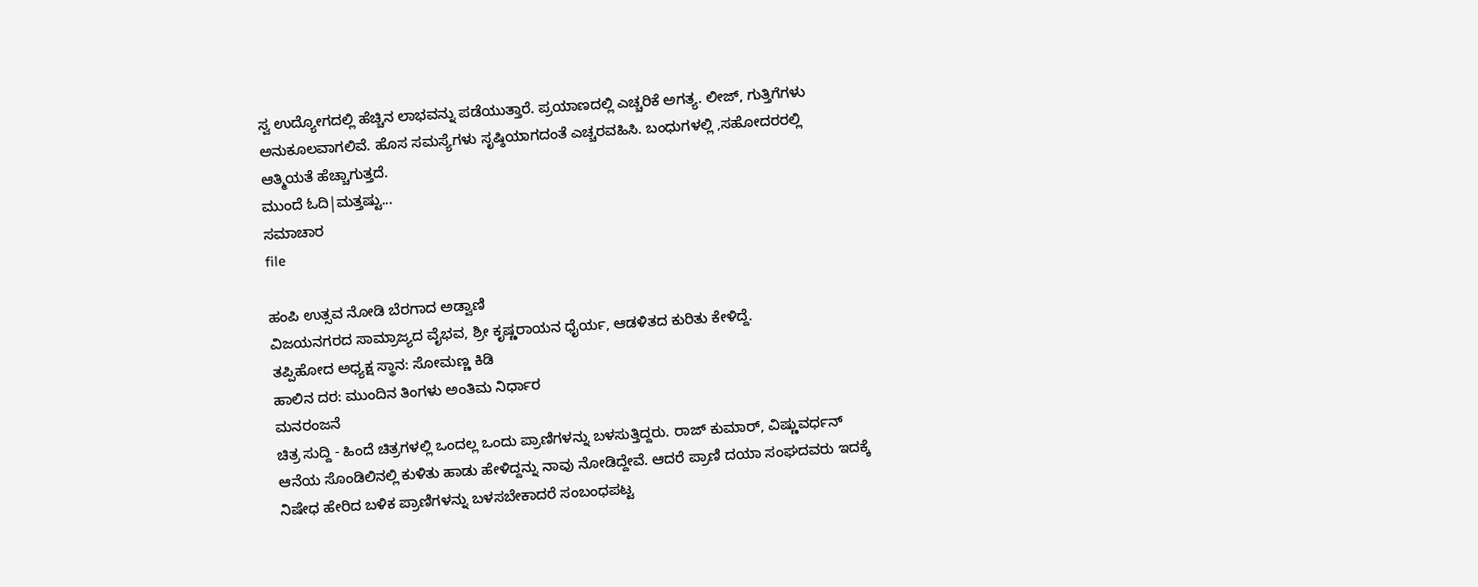ಸ್ವ ಉದ್ಯೋಗದಲ್ಲಿ ಹೆಚ್ಚಿನ ಲಾಭವನ್ನು ಪಡೆಯುತ್ತಾರೆ. ಪ್ರಯಾಣದಲ್ಲಿ ಎಚ್ಚರಿಕೆ ಅಗತ್ಯ. ಲೀಜ್, ಗುತ್ತಿಗೆಗಳು ಅನುಕೂಲವಾಗಲಿವೆ. ಹೊಸ ಸಮಸ್ಯೆಗಳು ಸೃಷ್ಠಿಯಾಗದಂತೆ ಎಚ್ಚರವಹಿಸಿ. ಬಂಧುಗಳಲ್ಲಿ ,ಸಹೋದರರಲ್ಲಿ ಆತ್ಮಿಯತೆ ಹೆಚ್ಚಾಗುತ್ತದೆ.
ಮುಂದೆ ಓದಿ|ಮತ್ತಷ್ಟು...
ಸಮಾಚಾರ
file

ಹಂಪಿ ಉತ್ಸವ ನೋಡಿ ಬೆರಗಾದ ಅಡ್ವಾಣಿ
ವಿಜಯನಗರದ ಸಾಮ್ರಾಜ್ಯದ ವೈಭವ, ಶ್ರೀ ಕೃಷ್ಣರಾಯನ ಧೈರ್ಯ, ಆಡಳಿತದ ಕುರಿತು ಕೇಳಿದ್ದೆ.
ತಪ್ಪಿಹೋದ ಅಧ್ಯಕ್ಷ ಸ್ಥಾನ: ಸೋಮಣ್ಣ ಕಿಡಿ
ಹಾಲಿನ ದರ: ಮುಂದಿನ ತಿಂಗಳು ಅಂತಿಮ ನಿರ್ಧಾರ
ಮನರಂಜನೆ
ಚಿತ್ರ ಸುದ್ದಿ - ಹಿಂದೆ ಚಿತ್ರಗಳಲ್ಲಿ ಒಂದಲ್ಲ ಒಂದು ಪ್ರಾಣಿಗಳನ್ನು ಬಳಸುತ್ತಿದ್ದರು. ರಾಜ್ ಕುಮಾರ್, ವಿಷ್ಣುವರ್ಧನ್ ಆನೆಯ ಸೊಂಡಿಲಿನಲ್ಲಿ ಕುಳಿತು ಹಾಡು ಹೇಳಿದ್ದನ್ನು ನಾವು ನೋಡಿದ್ದೇವೆ. ಆದರೆ ಪ್ರಾಣಿ ದಯಾ ಸಂಘದವರು ಇದಕ್ಕೆ ನಿಷೇಧ ಹೇರಿದ ಬಳಿಕ ಪ್ರಾಣಿಗಳನ್ನು ಬಳಸಬೇಕಾದರೆ ಸಂಬಂಧಪಟ್ಟ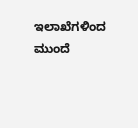ಇಲಾಖೆಗಳಿಂದ
ಮುಂದೆ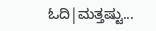ಓದಿ|ಮತ್ತಷ್ಟು...